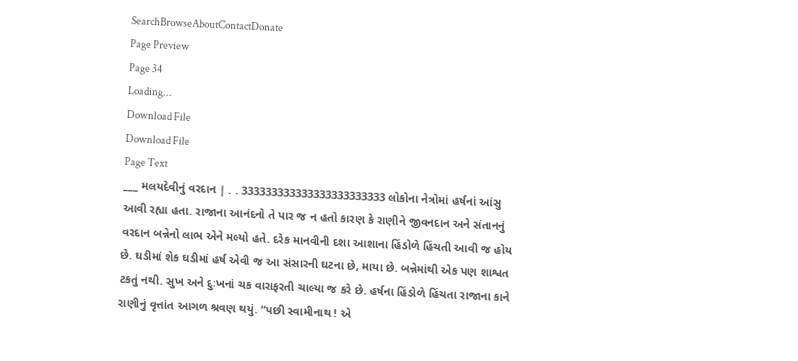SearchBrowseAboutContactDonate
Page Preview
Page 34
Loading...
Download File
Download File
Page Text
___ મલયદેવીનું વરદાન | . . 333333333333333333333333 લોકોના નેત્રોમાં હર્ષનાં આંસુ આવી રહ્યા હતા. રાજાના આનંદનો તે પાર જ ન હતો કારણ કે રાણીને જીવનદાન અને સંતાનનું વરદાન બન્નેનો લાભ એને મલ્યો હતે. દરેક માનવીની દશા આશાના હિંડોળે હિંચતી આવી જ હોય છે. ઘડીમાં શેક ઘડીમાં હર્ષ એવી જ આ સંસારની ઘટના છે, માયા છે. બન્નેમાંથી એક પણ શાશ્વત ટકતું નથી. સુખ અને દુઃખનાં ચક વારાફરતી ચાલ્યા જ કરે છે. હર્ષના હિંડોળે હિંચતા રાજાના કાને રાણીનું વૃત્તાંત આગળ શ્રવણ થયું. “પછી સ્વામીનાથ ! એ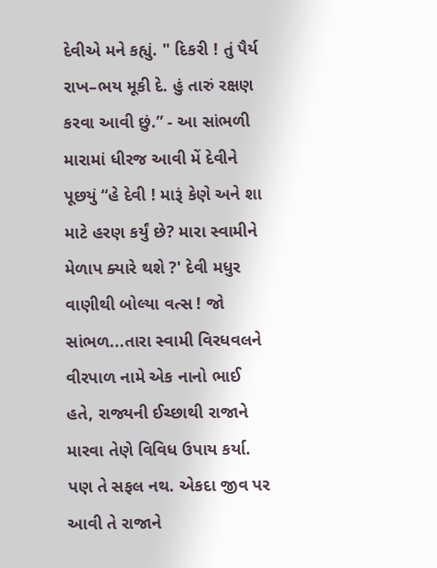દેવીએ મને કહ્યું. " દિકરી ! તું પૈર્ય રાખ–ભય મૂકી દે. હું તારું રક્ષણ કરવા આવી છું.” - આ સાંભળી મારામાં ધીરજ આવી મેં દેવીને પૂછયું “હે દેવી ! મારૂં કેણે અને શા માટે હરણ કર્યું છે? મારા સ્વામીને મેળાપ ક્યારે થશે ?' દેવી મધુર વાણીથી બોલ્યા વત્સ ! જો સાંભળ...તારા સ્વામી વિરધવલને વીરપાળ નામે એક નાનો ભાઈ હતે, રાજ્યની ઈચ્છાથી રાજાને મારવા તેણે વિવિધ ઉપાય કર્યા. પણ તે સફલ નથ. એકદા જીવ પર આવી તે રાજાને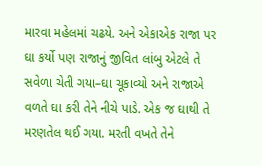મારવા મહેલમાં ચઢયે. અને એકાએક રાજા પર ઘા કર્યો પણ રાજાનું જીવિત લાંબુ એટલે તે સવેળા ચેતી ગયા–ઘા ચૂકાવ્યો અને રાજાએ વળતે ઘા કરી તેને નીચે પાડે. એક જ ઘાથી તે મરણતેલ થઈ ગયા. મરતી વખતે તેને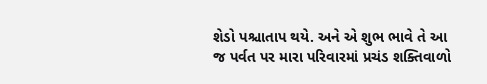શેડો પશ્ચાતાપ થયે. અને એ શુભ ભાવે તે આ જ પર્વત પર મારા પરિવારમાં પ્રચંડ શક્તિવાળો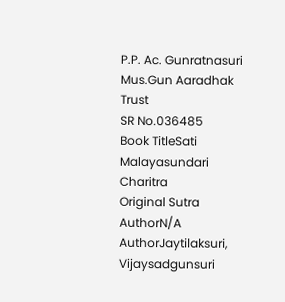P.P. Ac. Gunratnasuri Mus.Gun Aaradhak Trust
SR No.036485
Book TitleSati Malayasundari Charitra
Original Sutra AuthorN/A
AuthorJaytilaksuri, Vijaysadgunsuri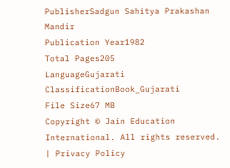PublisherSadgun Sahitya Prakashan Mandir
Publication Year1982
Total Pages205
LanguageGujarati
ClassificationBook_Gujarati
File Size67 MB
Copyright © Jain Education International. All rights reserved. | Privacy Policy